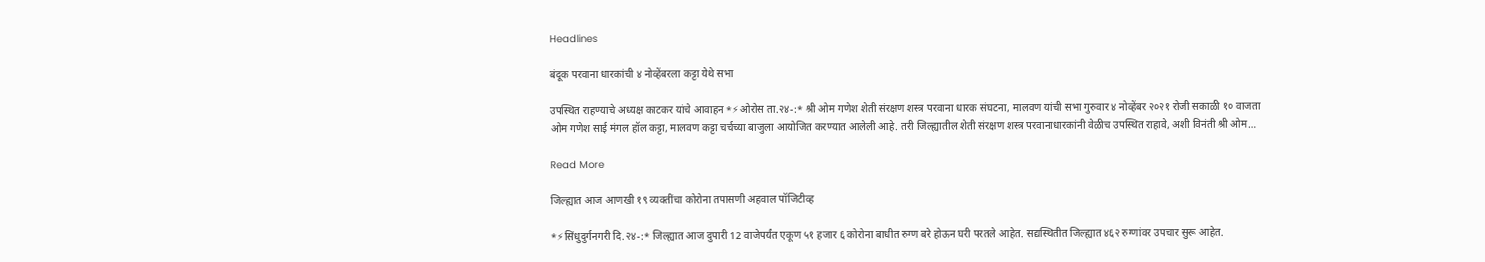Headlines

बंदूक परवाना धारकांची ४ नोव्हेंबरला कट्टा येथे सभा

उपस्थित राहण्याचे अध्यक्ष काटकर यांचे आवाहन *⚡ओरोस ता.२४-:* श्री ओम गणेश शेती संरक्षण शस्त्र परवाना धारक संघटना, मालवण यांची सभा गुरुवार ४ नोव्हेंबर २०२१ रोजी सकाळी १० वाजता ओम गणेश साई मंगल हॉल कट्टा, मालवण कट्टा चर्चच्या बाजुला आयोजित करण्यात आलेली आहे. तरी जिल्ह्यातील शेती संरक्षण शस्त्र परवानाधारकांनी वेळीच उपस्थित राहावे, अशी विनंती श्री ओम…

Read More

जिल्ह्यात आज आणखी १९ व्यक्तींचा कोरोना तपासणी अहवाल पॉजिटीव्ह

*⚡सिंधुदुर्गनगरी दि.२४-:* जिल्ह्यात आज दुपारी 12 वाजेपर्यंत एकूण ५१ हजार ६ कोरोना बाधीत रुग्ण बरे होऊन घरी परतले आहेत. सद्यस्थितीत जिल्ह्यात ४६२ रुग्णांवर उपचार सुरू आहेत.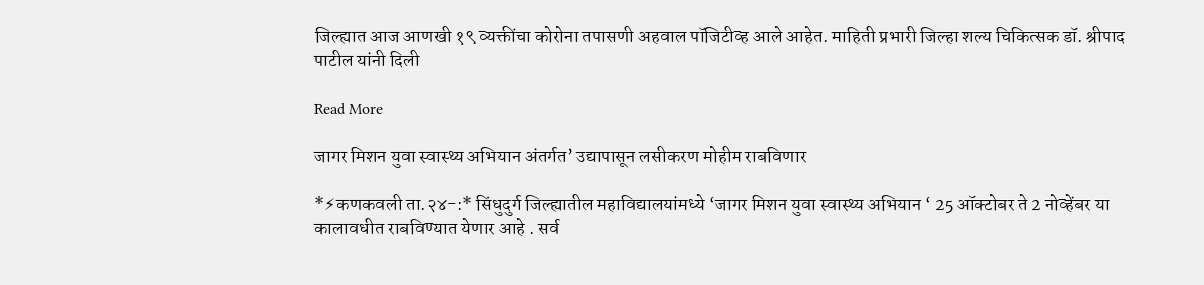जिल्ह्यात आज आणखी १९ व्यक्तींचा कोरोना तपासणी अहवाल पॉजिटीव्ह आले आहेत. माहिती प्रभारी जिल्हा शल्य चिकित्सक डॉ. श्रीपाद पाटील यांनी दिली

Read More

जागर मिशन युवा स्वास्थ्य अभियान अंतर्गत’ उद्यापासून लसीकरण मोहीम राबविणार

*⚡कणकवली ता.२४-:* सिंधुदुर्ग जिल्ह्यातील महाविद्यालयांमध्ये ‘जागर मिशन युवा स्वास्थ्य अभियान ‘ 25 ऑक्टोबर ते 2 नोव्हेंबर या कालावधीत राबविण्यात येणार आहे . सर्व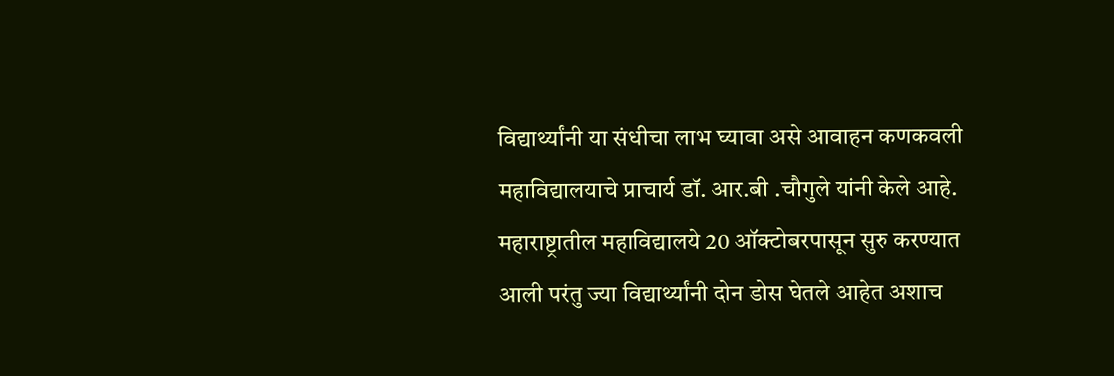विद्यार्थ्यांनी या संधीचा लाभ घ्यावा असे आवाहन कणकवली महाविद्यालयाचे प्राचार्य डॉ. आर.बी .चौगुले यांनी केले आहे. महाराष्ट्रातील महाविद्यालये 20 ऑक्टोबरपासून सुरु करण्यात आली परंतु ज्या विद्यार्थ्यांनी दोन डोस घेतले आहेत अशाच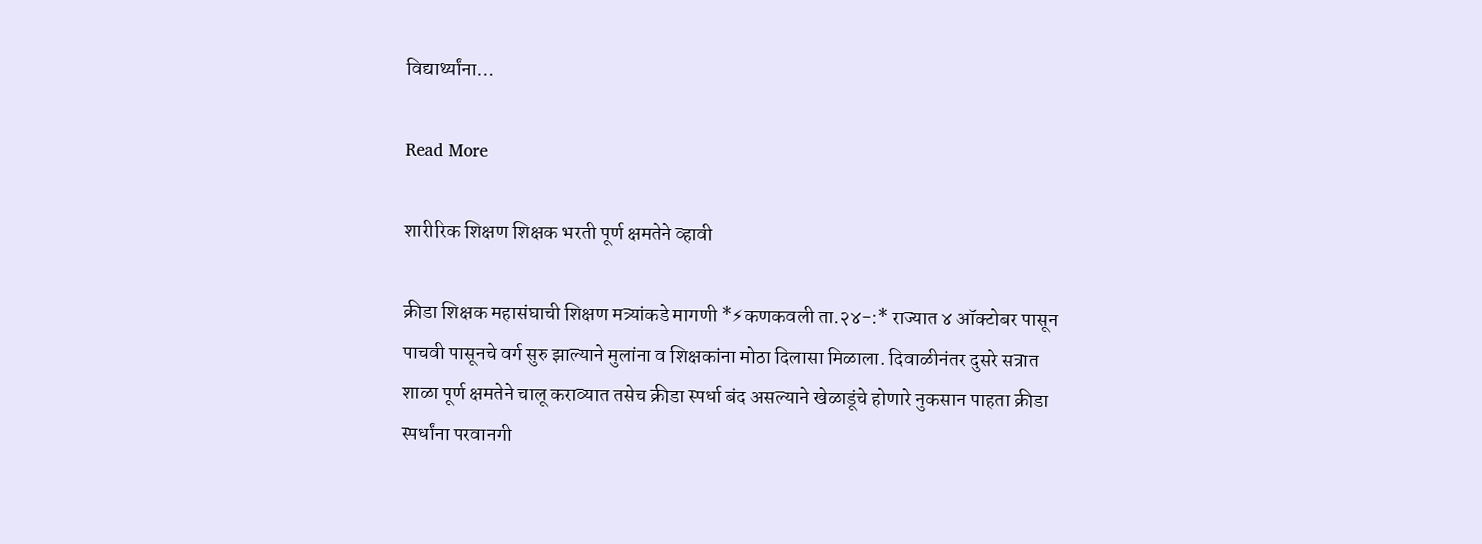विद्यार्थ्यांना…

Read More

शारीरिक शिक्षण शिक्षक भरती पूर्ण क्षमतेने व्हावी

क्रीडा शिक्षक महासंघाची शिक्षण मत्र्यांकडे मागणी *⚡कणकवली ता.२४-:* राज्यात ४ ऑक्टोबर पासून पाचवी पासूनचे वर्ग सुरु झाल्याने मुलांना व शिक्षकांना मोठा दिलासा मिळाला. दिवाळीनंतर दुसरे सत्रात शाळा पूर्ण क्षमतेने चालू कराव्यात तसेच क्रीडा स्पर्धा बंद असल्याने खेळाडूंचे होणारे नुकसान पाहता क्रीडा स्पर्धांना परवानगी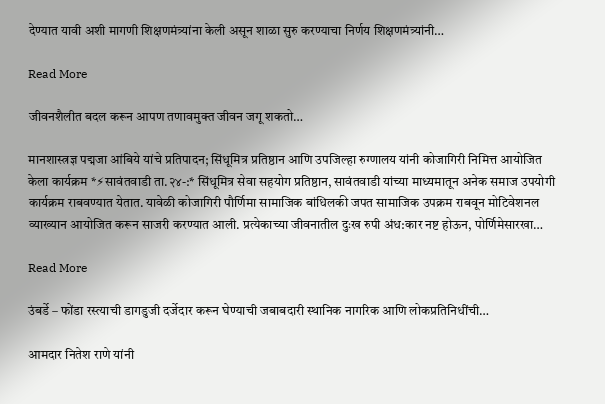देण्यात यावी अशी मागणी शिक्षणमंत्र्यांना केली असून शाळा सुरु करण्याचा निर्णय शिक्षणमंत्र्यांनी…

Read More

जीवनशैलीत बदल करून आपण तणावमुक्त जीवन जगू शकतो…

मानशास्त्रज्ञ पद्मजा आंबिये यांचे प्रतिपादन; सिंधूमित्र प्रतिष्ठान आणि उपजिल्हा रुग्णालय यांनी कोजागिरी निमित्त आयोजित केला कार्यक्रम *⚡सावंतवाडी ता.२४-:* सिंधूमित्र सेवा सहयोग प्रतिष्ठान, सावंतवाडी यांच्या माध्यमातून अनेक समाज उपयोगी कार्यक्रम राबवण्यात येतात. यावेळी कोजागिरी पौर्णिमा सामाजिक बांधिलकी जपत सामाजिक उपक्रम राबवून मोटिवेशनल व्याख्यान आयोजित करून साजरी करण्यात आली. प्रत्येकाच्या जीवनातील दुःख रुपी अंध:कार नष्ट होऊन, पोर्णिमेसारखा…

Read More

उंबर्डे – फोंडा रस्त्याची डागडुजी दर्जेदार करून घेण्याची जबाबदारी स्थानिक नागरिक आणि लोकप्रतिनिधींची…

आमदार नितेश राणे यांनी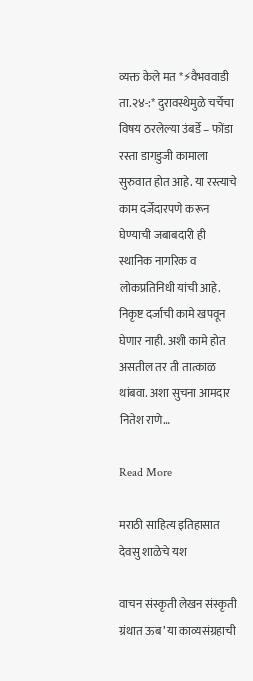व्यक्त केले मत *⚡वैभववाडी ता.२४-:* दुरावस्थेमुळे चर्चेचा विषय ठरलेल्या उंबर्डे – फोंडा रस्ता डागडुजी कामाला सुरुवात होत आहे. या रस्त्याचे काम दर्जेदारपणे करून घेण्याची जबाबदारी ही स्थानिक नागरिक व लोकप्रतिनिधी यांची आहे. निकृष्ट दर्जाची कामे खपवून घेणार नाही. अशी कामे होत असतील तर ती तात्काळ थांबवा. अशा सुचना आमदार नितेश राणे…

Read More

मराठी साहित्य इतिहासात देवसु शाळेचे यश

वाचन संस्कृती लेखन संस्कृती ग्रंथात ऊब’ या काव्यसंग्रहाची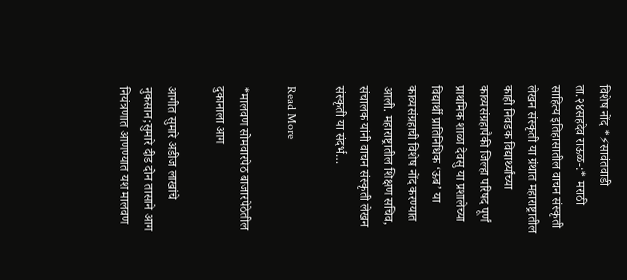विशेष नोंद *⚡सावंतवाडी ता.२४सहदेव राऊळ-:* मराठी साहित्य इतिहासातील वाचन संस्कृती लेखन संस्कृती या ग्रंथात महाराष्ट्रातील काही निवडक विद्यार्थ्यांच्या काव्यसंग्रहापैकी जिल्हा परिषद पूर्णं प्राथमिक शाळा देवसु या प्रशालेच्या विद्यार्थी प्रातिनिधिक ‘ऊब’ या काव्यसंग्रहाची विशेष नोंद करण्यात आली. महाराष्ट्रातील शिक्षण सचिव, संचालक यांनी वाचन संस्कृती लेखन संस्कृती या संदर्भ…

Read More

*मालवण सोमवारपेठ बाजारपेठेतील दुकानाला आग

आगीत सुमारे अडीज लाखांचे नुकसान;सुमारे दीड दोन तासाने आग नियंत्रणात आणण्यात यश मालवण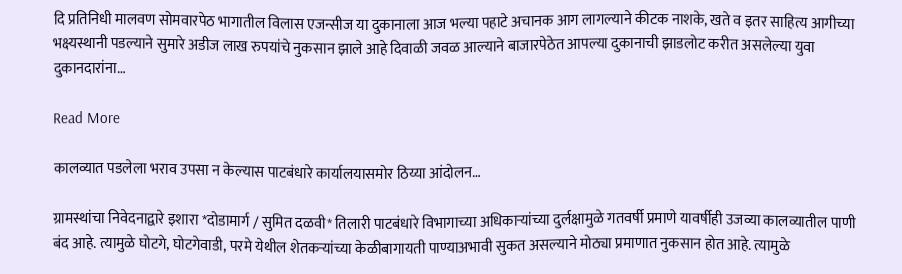दि प्रतिनिधी मालवण सोमवारपेठ भागातील विलास एजन्सीज या दुकानाला आज भल्या पहाटे अचानक आग लागल्याने कीटक नाशके, खते व इतर साहित्य आगीच्या भक्ष्यस्थानी पडल्याने सुमारे अडीज लाख रुपयांचे नुकसान झाले आहे दिवाळी जवळ आल्याने बाजारपेठेत आपल्या दुकानाची झाडलोट करीत असलेल्या युवा दुकानदारांना…

Read More

कालव्यात पडलेला भराव उपसा न केल्यास पाटबंधारे कार्यालयासमोर ठिय्या आंदोलन…

ग्रामस्थांचा निवेदनाद्वारे इशारा *दोडामार्ग / सुमित दळवी* तिलारी पाटबंधारे विभागाच्या अधिकाऱ्यांच्या दुर्लक्षामुळे गतवर्षी प्रमाणे यावर्षीही उजव्या कालव्यातील पाणी बंद आहे. त्यामुळे घोटगे, घोटगेवाडी, परमे येथील शेतकऱ्यांच्या केळीबागायती पाण्याअभावी सुकत असल्याने मोठ्या प्रमाणात नुकसान होत आहे. त्यामुळे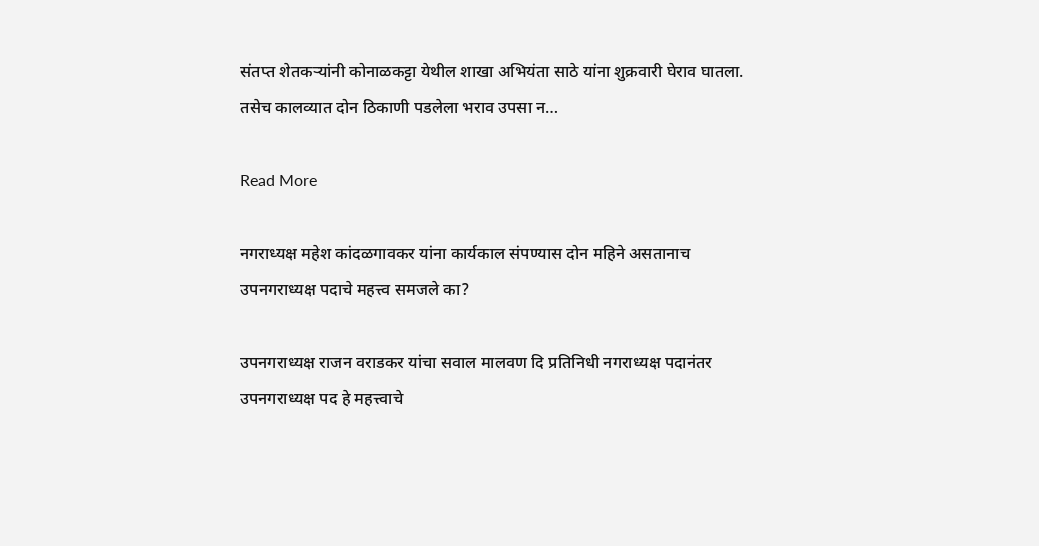संतप्त शेतकऱ्यांनी कोनाळकट्टा येथील शाखा अभियंता साठे यांना शुक्रवारी घेराव घातला. तसेच कालव्यात दोन ठिकाणी पडलेला भराव उपसा न…

Read More

नगराध्यक्ष महेश कांदळगावकर यांना कार्यकाल संपण्यास दोन महिने असतानाच उपनगराध्यक्ष पदाचे महत्त्व समजले का?

उपनगराध्यक्ष राजन वराडकर यांचा सवाल मालवण दि प्रतिनिधी नगराध्यक्ष पदानंतर उपनगराध्यक्ष पद हे महत्त्वाचे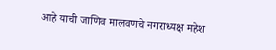आहे याची जाणिव मालवणचे नगराध्यक्ष महेश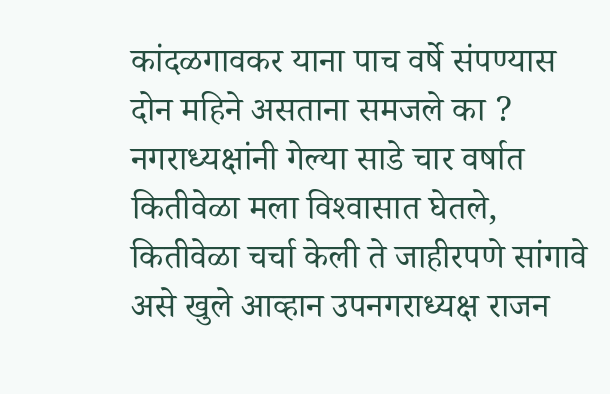कांदळगावकर याना पाच वर्षे संपण्यास दोन महिने असताना समजले का ? नगराध्यक्षांनी गेल्या साडे चार वर्षात कितीवेळा मला विश्‍वासात घेतले, कितीवेळा चर्चा केली ते जाहीरपणे सांगावे असे खुले आव्हान उपनगराध्यक्ष राजन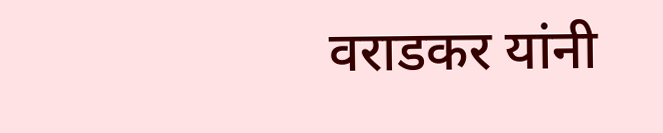वराडकर यांनी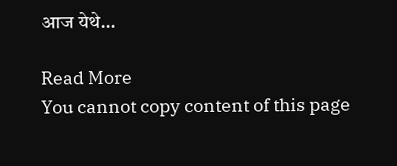आज येथे…

Read More
You cannot copy content of this page